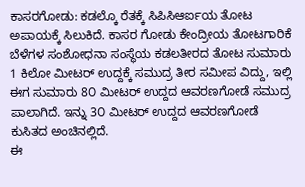ಕಾಸರಗೋಡು: ಕಡಲ್ಕೊ ರೆತಕ್ಕೆ ಸಿಪಿಸಿಆರ್ಐಯ ತೋಟ ಅಪಾಯಕ್ಕೆ ಸಿಲುಕಿದೆ. ಕಾಸರ ಗೋಡು ಕೇಂದ್ರೀಯ ತೋಟಗಾರಿಕೆ ಬೆಳೆಗಳ ಸಂಶೋಧನಾ ಸಂಸ್ಥೆಯ ಕಡಲತೀರದ ತೋಟ ಸುಮಾರು 1 ಕಿಲೋ ಮೀಟರ್ ಉದ್ದಕ್ಕೆ ಸಮುದ್ರ ತೀರ ಸಮೀಪ ವಿದ್ದು, ಇಲ್ಲಿ ಈಗ ಸುಮಾರು 8೦ ಮೀಟರ್ ಉದ್ದದ ಆವರಣಗೋಡೆ ಸಮುದ್ರ ಪಾಲಾಗಿದೆ. ಇನ್ನು 3೦ ಮೀಟರ್ ಉದ್ದದ ಆವರಣಗೋಡೆ ಕುಸಿತದ ಅಂಚಿನಲ್ಲಿದೆ.
ಈ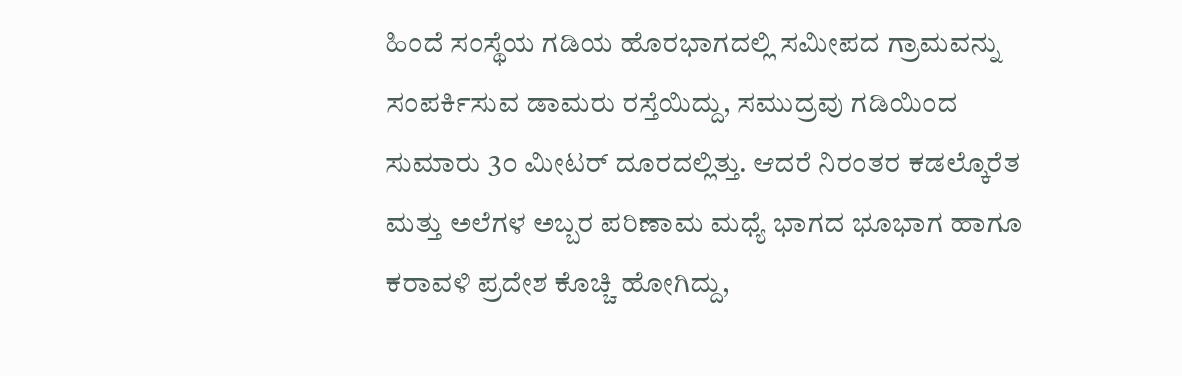ಹಿಂದೆ ಸಂಸ್ಥೆಯ ಗಡಿಯ ಹೊರಭಾಗದಲ್ಲಿ ಸಮೀಪದ ಗ್ರಾಮವನ್ನು ಸಂಪರ್ಕಿಸುವ ಡಾಮರು ರಸ್ತೆಯಿದ್ದು, ಸಮುದ್ರವು ಗಡಿಯಿಂದ ಸುಮಾರು 3೦ ಮೀಟರ್ ದೂರದಲ್ಲಿತ್ತು. ಆದರೆ ನಿರಂತರ ಕಡಲ್ಕೊರೆತ ಮತ್ತು ಅಲೆಗಳ ಅಬ್ಬರ ಪರಿಣಾಮ ಮಧ್ಯೆ ಭಾಗದ ಭೂಭಾಗ ಹಾಗೂ ಕರಾವಳಿ ಪ್ರದೇಶ ಕೊಚ್ಚಿ ಹೋಗಿದ್ದು,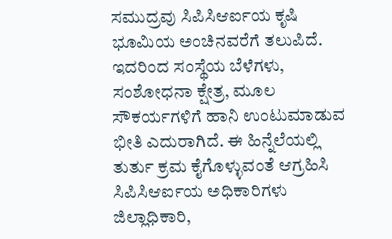ಸಮುದ್ರವು ಸಿಪಿಸಿಆರ್ಐಯ ಕೃಷಿ ಭೂಮಿಯ ಅಂಚಿನವರೆಗೆ ತಲುಪಿದೆ. ಇದರಿಂದ ಸಂಸ್ಥೆಯ ಬೆಳೆಗಳು, ಸಂಶೋಧನಾ ಕ್ಷೇತ್ರ, ಮೂಲ ಸೌಕರ್ಯಗಳಿಗೆ ಹಾನಿ ಉಂಟುಮಾಡುವ ಭೀತಿ ಎದುರಾಗಿದೆ. ಈ ಹಿನ್ನೆಲೆಯಲ್ಲಿ ತುರ್ತು ಕ್ರಮ ಕೈಗೊಳ್ಳುವಂತೆ ಆಗ್ರಹಿಸಿ ಸಿಪಿಸಿಆರ್ಐಯ ಅಧಿಕಾರಿಗಳು ಜಿಲ್ಲಾಧಿಕಾರಿ,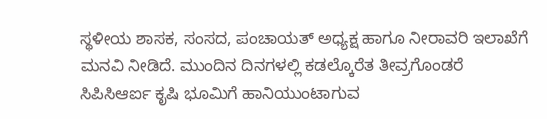ಸ್ಥಳೀಯ ಶಾಸಕ, ಸಂಸದ, ಪಂಚಾಯತ್ ಅಧ್ಯಕ್ಷ ಹಾಗೂ ನೀರಾವರಿ ಇಲಾಖೆಗೆ ಮನವಿ ನೀಡಿದೆ. ಮುಂದಿನ ದಿನಗಳಲ್ಲಿ ಕಡಲ್ಕೊರೆತ ತೀವ್ರಗೊಂಡರೆ ಸಿಪಿಸಿಆರ್ಐ ಕೃಷಿ ಭೂಮಿಗೆ ಹಾನಿಯುಂಟಾಗುವ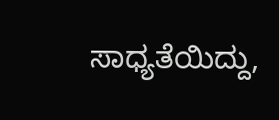ಸಾಧ್ಯತೆಯಿದ್ದು,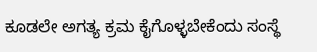ಕೂಡಲೇ ಅಗತ್ಯ ಕ್ರಮ ಕೈಗೊಳ್ಳಬೇಕೆಂದು ಸಂಸ್ಥೆ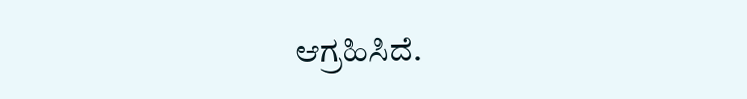ಆಗ್ರಹಿಸಿದೆ.